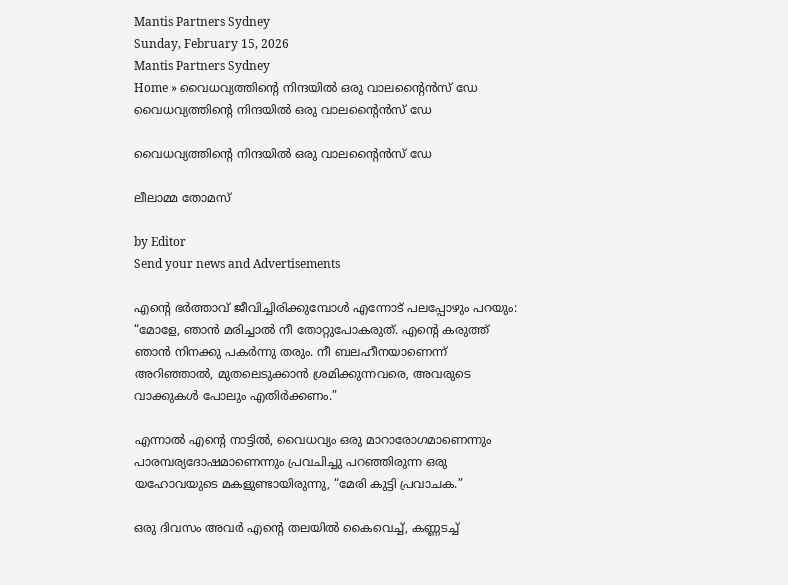Mantis Partners Sydney
Sunday, February 15, 2026
Mantis Partners Sydney
Home » വൈധവ്യത്തിന്റെ നിന്ദയിൽ ഒരു വാലന്റൈൻസ് ഡേ
വൈധവ്യത്തിന്റെ നിന്ദയിൽ ഒരു വാലന്റൈൻസ് ഡേ

വൈധവ്യത്തിന്റെ നിന്ദയിൽ ഒരു വാലന്റൈൻസ് ഡേ

ലീലാമ്മ തോമസ്

by Editor
Send your news and Advertisements

എന്റെ ഭർത്താവ് ജീവിച്ചിരിക്കുമ്പോൾ എന്നോട് പലപ്പോഴും പറയും: “മോളേ, ഞാൻ മരിച്ചാൽ നീ തോറ്റുപോകരുത്. എന്റെ കരുത്ത് ഞാൻ നിനക്കു പകർന്നു തരും. നീ ബലഹീനയാണെന്ന് അറിഞ്ഞാൽ, മുതലെടുക്കാൻ ശ്രമിക്കുന്നവരെ, അവരുടെ വാക്കുകൾ പോലും എതിർക്കണം.”

എന്നാൽ എന്റെ നാട്ടിൽ, വൈധവ്യം ഒരു മാറാരോഗമാണെന്നും പാരമ്പര്യദോഷമാണെന്നും പ്രവചിച്ചു പറഞ്ഞിരുന്ന ഒരു യഹോവയുടെ മകളുണ്ടായിരുന്നു, “മേരി കുട്ടി പ്രവാചക.”

ഒരു ദിവസം അവർ എന്റെ തലയിൽ കൈവെച്ച്, കണ്ണടച്ച്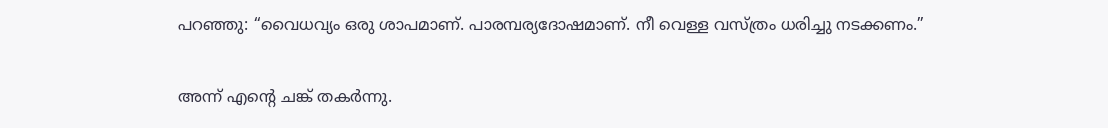പറഞ്ഞു: “വൈധവ്യം ഒരു ശാപമാണ്. പാരമ്പര്യദോഷമാണ്. നീ വെള്ള വസ്ത്രം ധരിച്ചു നടക്കണം.”

അന്ന് എന്റെ ചങ്ക് തകർന്നു.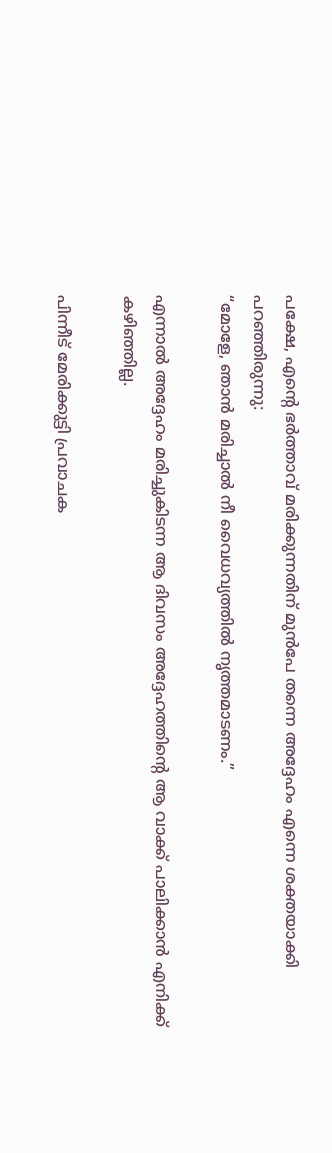പക്ഷേ, എന്റെ ഭർത്താവ് മരിക്കുന്നതിന് മുൻപേ തന്നെ അദ്ദേഹം എന്നെ ശക്തയാക്കി പറഞ്ഞിരുന്നു:
“മോളേ, ഞാൻ മരിച്ചാൽ നീ വൈധവ്യത്തിൽ നൃത്തമാടണം.”

എന്നാൽ അദ്ദേഹം മരിച്ചുകിടന്ന ആ ദിവസം അദ്ദേഹത്തിന്റെ ആ വാക്ക് പാലിക്കാൻ എനിക്ക് കഴിഞ്ഞില്ല.

പിന്നീട് മേരിക്കുട്ടി പ്രവാചക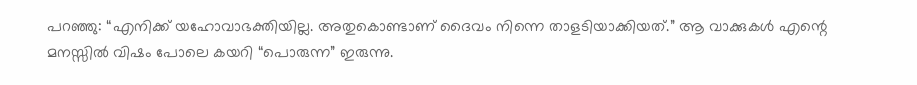പറഞ്ഞു: “എനിക്ക് യഹോവാഭക്തിയില്ല. അതുകൊണ്ടാണ് ദൈവം നിന്നെ താളടിയാക്കിയത്.” ആ വാക്കുകൾ എന്റെ മനസ്സിൽ വിഷം പോലെ കയറി “പൊരുന്ന” ഇരുന്നു.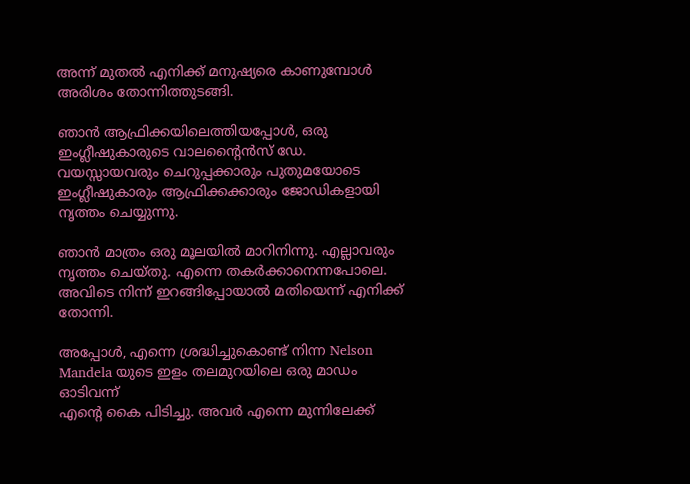അന്ന് മുതൽ എനിക്ക് മനുഷ്യരെ കാണുമ്പോൾ അരിശം തോന്നിത്തുടങ്ങി.

ഞാൻ ആഫ്രിക്കയിലെത്തിയപ്പോൾ, ഒരു ഇംഗ്ലീഷുകാരുടെ വാലന്റൈൻസ് ഡേ. വയസ്സായവരും ചെറുപ്പക്കാരും പുതുമയോടെ ഇംഗ്ലീഷുകാരും ആഫ്രിക്കക്കാരും ജോഡികളായി നൃത്തം ചെയ്യുന്നു.

ഞാൻ മാത്രം ഒരു മൂലയിൽ മാറിനിന്നു. എല്ലാവരും നൃത്തം ചെയ്തു. എന്നെ തകർക്കാനെന്നപോലെ.
അവിടെ നിന്ന് ഇറങ്ങിപ്പോയാൽ മതിയെന്ന് എനിക്ക് തോന്നി.

അപ്പോൾ, എന്നെ ശ്രദ്ധിച്ചുകൊണ്ട് നിന്ന Nelson Mandela യുടെ ഇളം തലമുറയിലെ ഒരു മാഡം ഓടിവന്ന്
എന്റെ കൈ പിടിച്ചു. അവർ എന്നെ മുന്നിലേക്ക്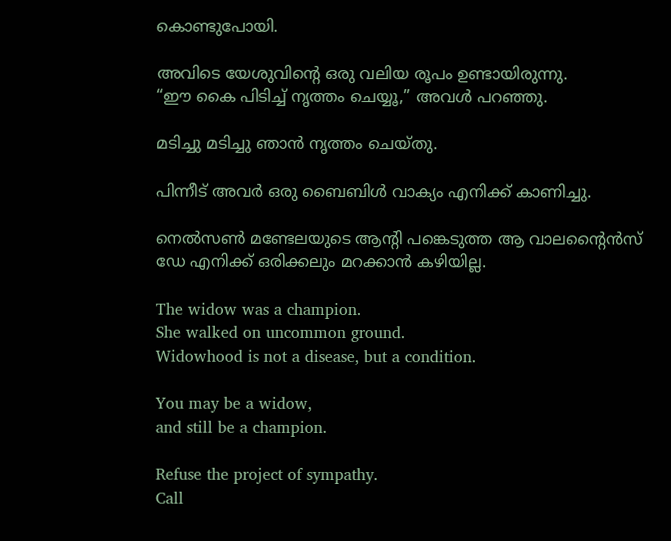കൊണ്ടുപോയി.

അവിടെ യേശുവിന്റെ ഒരു വലിയ രൂപം ഉണ്ടായിരുന്നു.
“ഈ കൈ പിടിച്ച് നൃത്തം ചെയ്യൂ,” അവൾ പറഞ്ഞു.

മടിച്ചു മടിച്ചു ഞാൻ നൃത്തം ചെയ്തു.

പിന്നീട് അവർ ഒരു ബൈബിൾ വാക്യം എനിക്ക് കാണിച്ചു.

നെൽസൺ മണ്ടേലയുടെ ആന്റി പങ്കെടുത്ത ആ വാലന്റൈൻസ് ഡേ എനിക്ക് ഒരിക്കലും മറക്കാൻ കഴിയില്ല.

The widow was a champion.
She walked on uncommon ground.
Widowhood is not a disease, but a condition.

You may be a widow,
and still be a champion.

Refuse the project of sympathy.
Call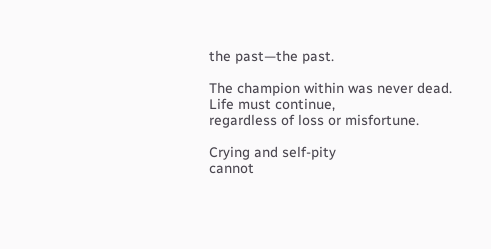the past—the past.

The champion within was never dead.
Life must continue,
regardless of loss or misfortune.

Crying and self-pity
cannot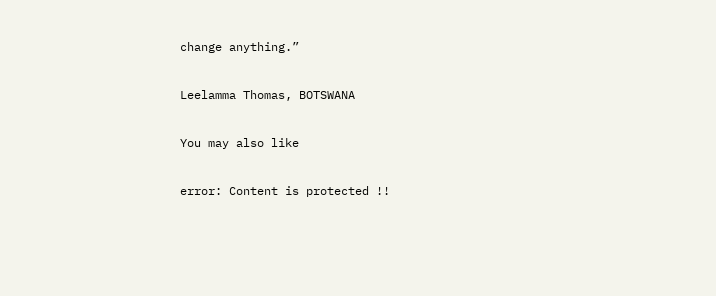change anything.”

Leelamma Thomas, BOTSWANA

You may also like

error: Content is protected !!